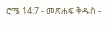ሮሜ 14:7 - መጽሐፍ ቅዱስ -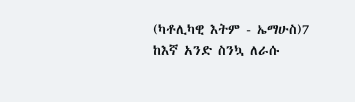(ካቶሊካዊ እትም - ኤማሁስ)7 ከእኛ አንድ ስንኳ ለራሱ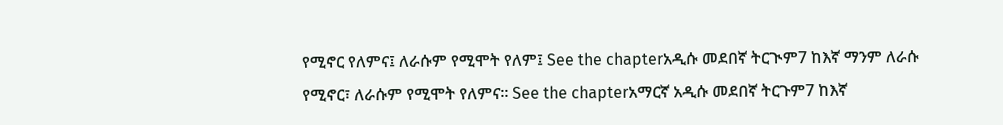የሚኖር የለምና፤ ለራሱም የሚሞት የለም፤ See the chapterአዲሱ መደበኛ ትርጒም7 ከእኛ ማንም ለራሱ የሚኖር፣ ለራሱም የሚሞት የለምና። See the chapterአማርኛ አዲሱ መደበኛ ትርጉም7 ከእኛ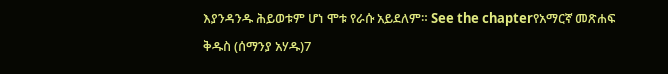እያንዳንዱ ሕይወቱም ሆነ ሞቱ የራሱ አይደለም። See the chapterየአማርኛ መጽሐፍ ቅዱስ (ሰማንያ አሃዱ)7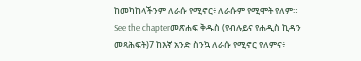ከመካከላችንም ለራሱ የሚኖር፥ ለራሱም የሚሞት የለም። See the chapterመጽሐፍ ቅዱስ (የብሉይና የሐዲስ ኪዳን መጻሕፍት)7 ከእኛ አንድ ስንኳ ለራሱ የሚኖር የለምና፥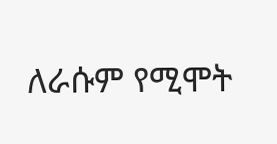ለራሱም የሚሞት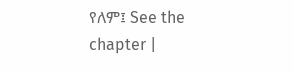የለም፤ See the chapter |